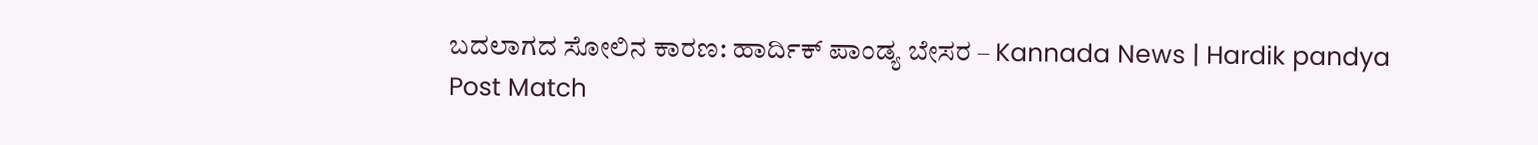ಬದಲಾಗದ ಸೋಲಿನ ಕಾರಣ: ಹಾರ್ದಿಕ್ ಪಾಂಡ್ಯ ಬೇಸರ – Kannada News | Hardik pandya Post Match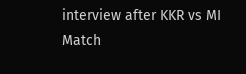interview after KKR vs MI Match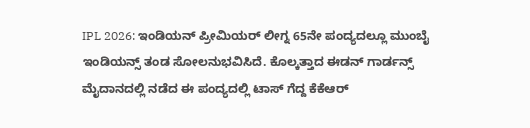IPL 2026: ಇಂಡಿಯನ್ ಪ್ರೀಮಿಯರ್ ಲೀಗ್ನ 65ನೇ ಪಂದ್ಯದಲ್ಲೂ ಮುಂಬೈ ಇಂಡಿಯನ್ಸ್ ತಂಡ ಸೋಲನುಭವಿಸಿದೆ. ಕೊಲ್ಕತ್ತಾದ ಈಡನ್ ಗಾರ್ಡನ್ಸ್ ಮೈದಾನದಲ್ಲಿ ನಡೆದ ಈ ಪಂದ್ಯದಲ್ಲಿ ಟಾಸ್ ಗೆದ್ದ ಕೆಕೆಆರ್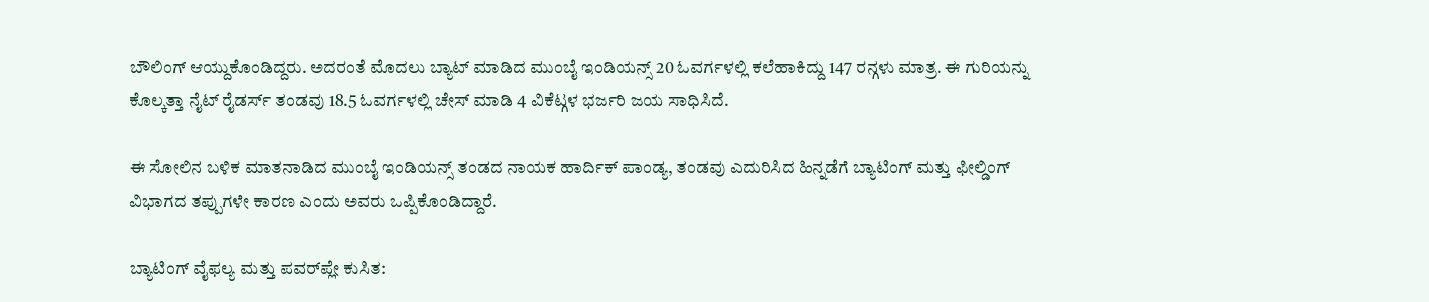ಬೌಲಿಂಗ್ ಆಯ್ದುಕೊಂಡಿದ್ದರು. ಅದರಂತೆ ಮೊದಲು ಬ್ಯಾಟ್ ಮಾಡಿದ ಮುಂಬೈ ಇಂಡಿಯನ್ಸ್ 20 ಓವರ್ಗಳಲ್ಲಿ ಕಲೆಹಾಕಿದ್ದು 147 ರನ್ಗಳು ಮಾತ್ರ. ಈ ಗುರಿಯನ್ನು ಕೊಲ್ಕತ್ತಾ ನೈಟ್ ರೈಡರ್ಸ್ ತಂಡವು 18.5 ಓವರ್ಗಳಲ್ಲಿ ಚೇಸ್ ಮಾಡಿ 4 ವಿಕೆಟ್ಗಳ ಭರ್ಜರಿ ಜಯ ಸಾಧಿಸಿದೆ.

ಈ ಸೋಲಿನ ಬಳಿಕ ಮಾತನಾಡಿದ ಮುಂಬೈ ಇಂಡಿಯನ್ಸ್ ತಂಡದ ನಾಯಕ ಹಾರ್ದಿಕ್ ಪಾಂಡ್ಯ, ತಂಡವು ಎದುರಿಸಿದ ಹಿನ್ನಡೆಗೆ ಬ್ಯಾಟಿಂಗ್ ಮತ್ತು ಫೀಲ್ಡಿಂಗ್ ವಿಭಾಗದ ತಪ್ಪುಗಳೇ ಕಾರಣ ಎಂದು ಅವರು ಒಪ್ಪಿಕೊಂಡಿದ್ದಾರೆ.

ಬ್ಯಾಟಿಂಗ್ ವೈಫಲ್ಯ ಮತ್ತು ಪವರ್‌ಪ್ಲೇ ಕುಸಿತ: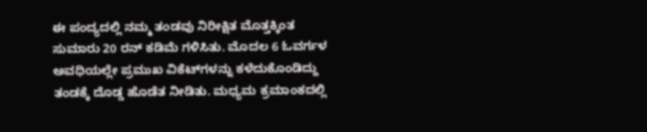ಈ ಪಂದ್ಯದಲ್ಲಿ ನಮ್ಮ ತಂಡವು ನಿರೀಕ್ಷಿತ ಮೊತ್ತಕ್ಕಿಂತ ಸುಮಾರು 20 ರನ್ ಕಡಿಮೆ ಗಳಿಸಿತು. ಮೊದಲ 6 ಓವರ್ಗಳ ಅವಧಿಯಲ್ಲೇ ಪ್ರಮುಖ ವಿಕೆಟ್‌ಗಳನ್ನು ಕಳೆದುಕೊಂಡಿದ್ದು ತಂಡಕ್ಕೆ ದೊಡ್ಡ ಹೊಡೆತ ನೀಡಿತು. ಮಧ್ಯಮ ಕ್ರಮಾಂಕದಲ್ಲಿ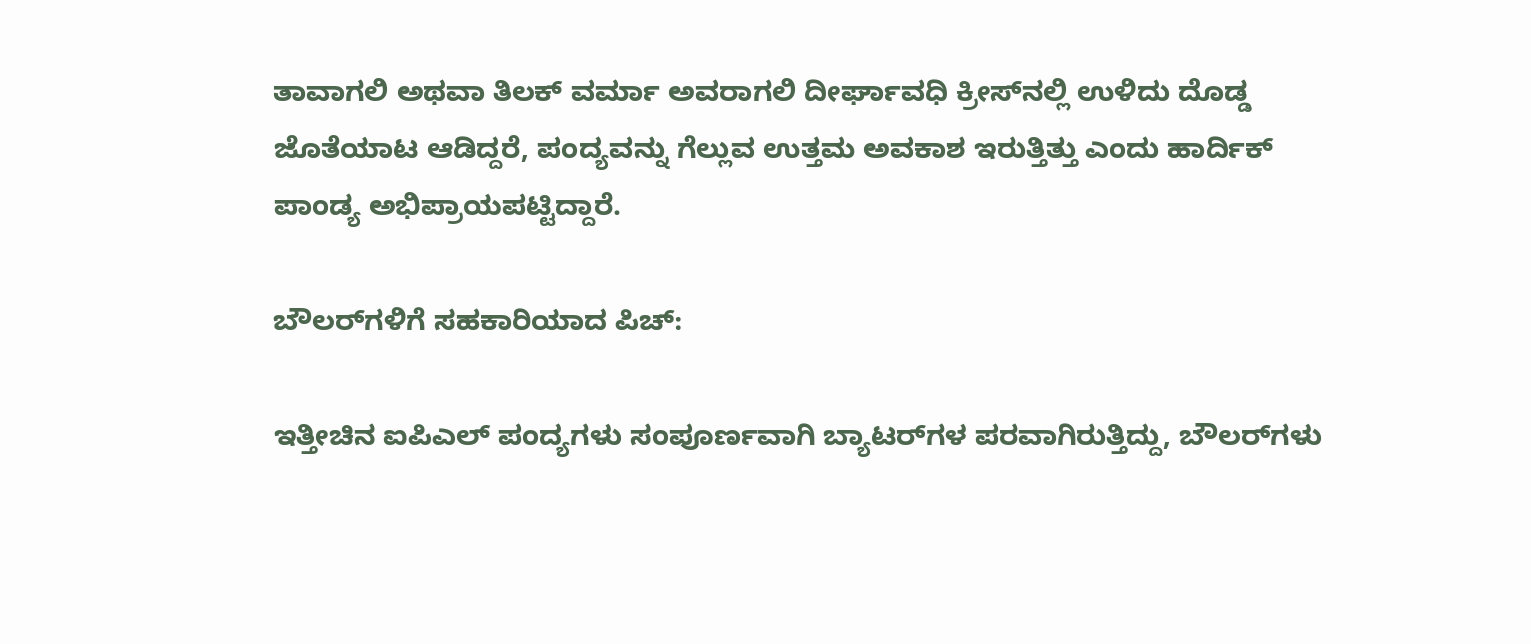ತಾವಾಗಲಿ ಅಥವಾ ತಿಲಕ್ ವರ್ಮಾ ಅವರಾಗಲಿ ದೀರ್ಘಾವಧಿ ಕ್ರೀಸ್‌ನಲ್ಲಿ ಉಳಿದು ದೊಡ್ಡ ಜೊತೆಯಾಟ ಆಡಿದ್ದರೆ, ಪಂದ್ಯವನ್ನು ಗೆಲ್ಲುವ ಉತ್ತಮ ಅವಕಾಶ ಇರುತ್ತಿತ್ತು ಎಂದು ಹಾರ್ದಿಕ್ ಪಾಂಡ್ಯ ಅಭಿಪ್ರಾಯಪಟ್ಟಿದ್ದಾರೆ.

ಬೌಲರ್‌ಗಳಿಗೆ ಸಹಕಾರಿಯಾದ ಪಿಚ್‌:

ಇತ್ತೀಚಿನ ಐಪಿಎಲ್ ಪಂದ್ಯಗಳು ಸಂಪೂರ್ಣವಾಗಿ ಬ್ಯಾಟರ್‌ಗಳ ಪರವಾಗಿರುತ್ತಿದ್ದು, ಬೌಲರ್‌ಗಳು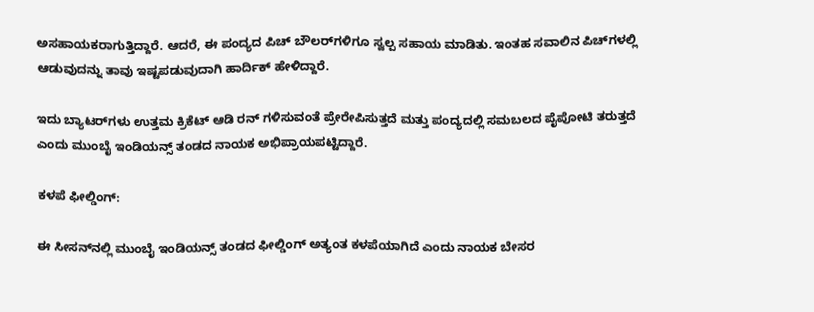ಅಸಹಾಯಕರಾಗುತ್ತಿದ್ದಾರೆ. ಆದರೆ, ಈ ಪಂದ್ಯದ ಪಿಚ್ ಬೌಲರ್‌ಗಳಿಗೂ ಸ್ವಲ್ಪ ಸಹಾಯ ಮಾಡಿತು. ಇಂತಹ ಸವಾಲಿನ ಪಿಚ್‌ಗಳಲ್ಲಿ ಆಡುವುದನ್ನು ತಾವು ಇಷ್ಟಪಡುವುದಾಗಿ ಹಾರ್ದಿಕ್ ಹೇಳಿದ್ದಾರೆ.

ಇದು ಬ್ಯಾಟರ್‌ಗಳು ಉತ್ತಮ ಕ್ರಿಕೆಟ್ ಆಡಿ ರನ್ ಗಳಿಸುವಂತೆ ಪ್ರೇರೇಪಿಸುತ್ತದೆ ಮತ್ತು ಪಂದ್ಯದಲ್ಲಿ ಸಮಬಲದ ಪೈಪೋಟಿ ತರುತ್ತದೆ ಎಂದು ಮುಂಬೈ ಇಂಡಿಯನ್ಸ್ ತಂಡದ ನಾಯಕ ಅಭಿಪ್ರಾಯಪಟ್ಟಿದ್ದಾರೆ.

ಕಳಪೆ ಫೀಲ್ಡಿಂಗ್:

ಈ ಸೀಸನ್‌ನಲ್ಲಿ ಮುಂಬೈ ಇಂಡಿಯನ್ಸ್ ತಂಡದ ಫೀಲ್ಡಿಂಗ್ ಅತ್ಯಂತ ಕಳಪೆಯಾಗಿದೆ ಎಂದು ನಾಯಕ ಬೇಸರ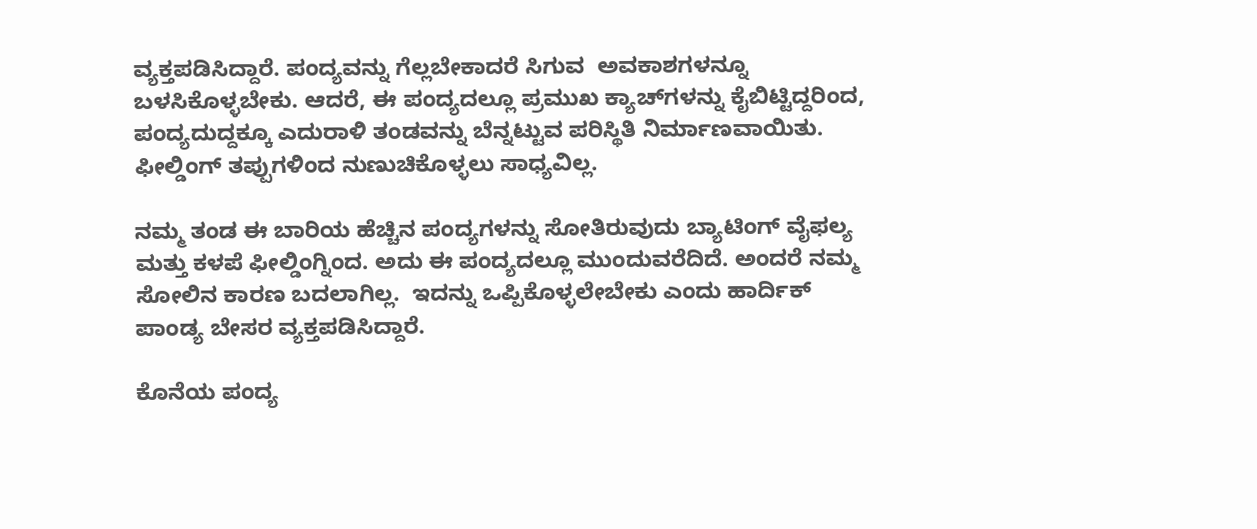ವ್ಯಕ್ತಪಡಿಸಿದ್ದಾರೆ. ಪಂದ್ಯವನ್ನು ಗೆಲ್ಲಬೇಕಾದರೆ ಸಿಗುವ  ಅವಕಾಶಗಳನ್ನೂ ಬಳಸಿಕೊಳ್ಳಬೇಕು. ಆದರೆ, ಈ ಪಂದ್ಯದಲ್ಲೂ ಪ್ರಮುಖ ಕ್ಯಾಚ್‌ಗಳನ್ನು ಕೈಬಿಟ್ಟಿದ್ದರಿಂದ, ಪಂದ್ಯದುದ್ದಕ್ಕೂ ಎದುರಾಳಿ ತಂಡವನ್ನು ಬೆನ್ನಟ್ಟುವ ಪರಿಸ್ಥಿತಿ ನಿರ್ಮಾಣವಾಯಿತು. ಫೀಲ್ಡಿಂಗ್ ತಪ್ಪುಗಳಿಂದ ನುಣುಚಿಕೊಳ್ಳಲು ಸಾಧ್ಯವಿಲ್ಲ.

ನಮ್ಮ ತಂಡ ಈ ಬಾರಿಯ ಹೆಚ್ಚಿನ ಪಂದ್ಯಗಳನ್ನು ಸೋತಿರುವುದು ಬ್ಯಾಟಿಂಗ್ ವೈಫಲ್ಯ ಮತ್ತು ಕಳಪೆ ಫೀಲ್ಡಿಂಗ್ನಿಂದ. ಅದು ಈ ಪಂದ್ಯದಲ್ಲೂ ಮುಂದುವರೆದಿದೆ. ಅಂದರೆ ನಮ್ಮ ಸೋಲಿನ ಕಾರಣ ಬದಲಾಗಿಲ್ಲ.  ಇದನ್ನು ಒಪ್ಪಿಕೊಳ್ಳಲೇಬೇಕು ಎಂದು ಹಾರ್ದಿಕ್ ಪಾಂಡ್ಯ ಬೇಸರ ವ್ಯಕ್ತಪಡಿಸಿದ್ದಾರೆ.

ಕೊನೆಯ ಪಂದ್ಯ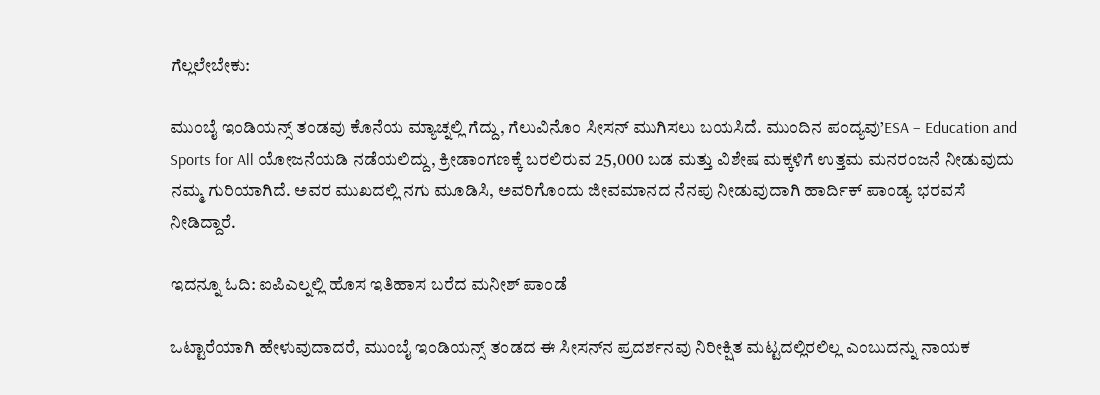ಗೆಲ್ಲಲೇಬೇಕು:

ಮುಂಬೈ ಇಂಡಿಯನ್ಸ್ ತಂಡವು ಕೊನೆಯ ಮ್ಯಾಚ್ನಲ್ಲಿ ಗೆದ್ದು, ಗೆಲುವಿನೊಂ ಸೀಸನ್ ಮುಗಿಸಲು ಬಯಸಿದೆ. ಮುಂದಿನ ಪಂದ್ಯವು’ESA – Education and Sports for All ಯೋಜನೆಯಡಿ ನಡೆಯಲಿದ್ದು, ಕ್ರೀಡಾಂಗಣಕ್ಕೆ ಬರಲಿರುವ 25,000 ಬಡ ಮತ್ತು ವಿಶೇಷ ಮಕ್ಕಳಿಗೆ ಉತ್ತಮ ಮನರಂಜನೆ ನೀಡುವುದು ನಮ್ಮ ಗುರಿಯಾಗಿದೆ. ಅವರ ಮುಖದಲ್ಲಿ ನಗು ಮೂಡಿಸಿ, ಅವರಿಗೊಂದು ಜೀವಮಾನದ ನೆನಪು ನೀಡುವುದಾಗಿ ಹಾರ್ದಿಕ್ ಪಾಂಡ್ಯ ಭರವಸೆ ನೀಡಿದ್ದಾರೆ.

ಇದನ್ನೂ ಓದಿ: ಐಪಿಎಲ್ನಲ್ಲಿ ಹೊಸ ಇತಿಹಾಸ ಬರೆದ ಮನೀಶ್ ಪಾಂಡೆ

ಒಟ್ಟಾರೆಯಾಗಿ ಹೇಳುವುದಾದರೆ, ಮುಂಬೈ ಇಂಡಿಯನ್ಸ್ ತಂಡದ ಈ ಸೀಸನ್‌ನ ಪ್ರದರ್ಶನವು ನಿರೀಕ್ಷಿತ ಮಟ್ಟದಲ್ಲಿರಲಿಲ್ಲ ಎಂಬುದನ್ನು ನಾಯಕ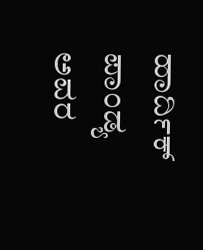ಹಾರ್ದಿಕ್ ಪಾಂಡ್ಯ ಅವರ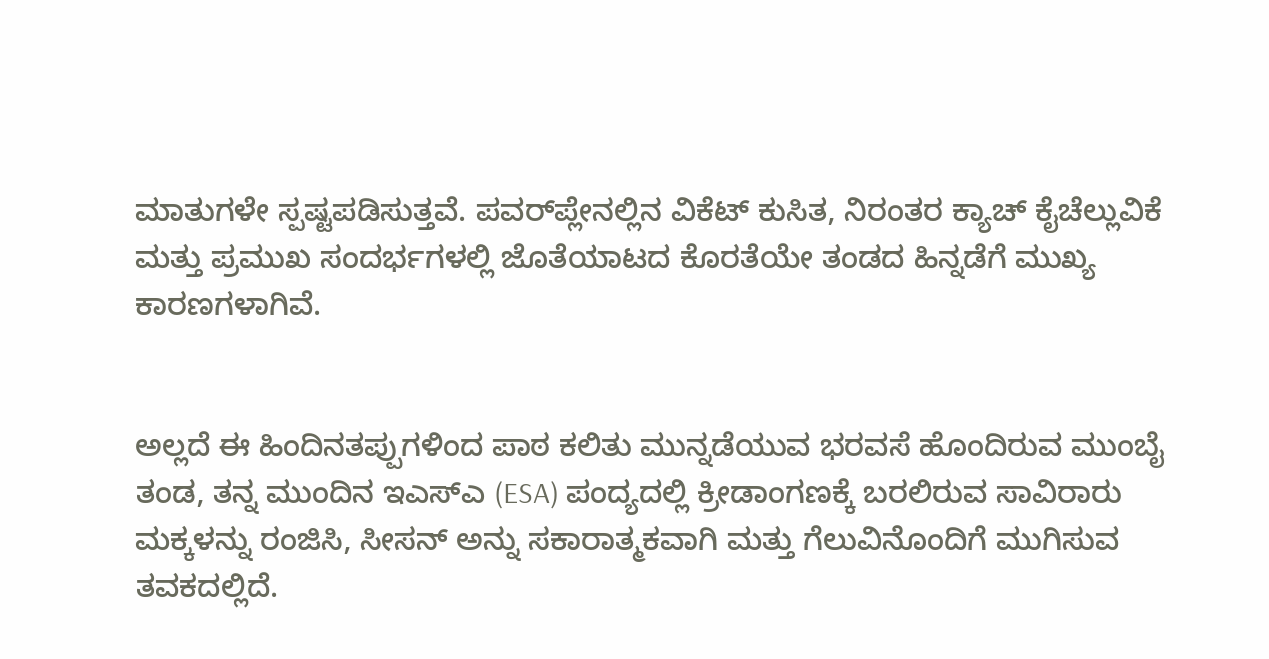ಮಾತುಗಳೇ ಸ್ಪಷ್ಟಪಡಿಸುತ್ತವೆ. ಪವರ್‌ಪ್ಲೇನಲ್ಲಿನ ವಿಕೆಟ್ ಕುಸಿತ, ನಿರಂತರ ಕ್ಯಾಚ್ ಕೈಚೆಲ್ಲುವಿಕೆ ಮತ್ತು ಪ್ರಮುಖ ಸಂದರ್ಭಗಳಲ್ಲಿ ಜೊತೆಯಾಟದ ಕೊರತೆಯೇ ತಂಡದ ಹಿನ್ನಡೆಗೆ ಮುಖ್ಯ ಕಾರಣಗಳಾಗಿವೆ.


ಅಲ್ಲದೆ ಈ ಹಿಂದಿನತಪ್ಪುಗಳಿಂದ ಪಾಠ ಕಲಿತು ಮುನ್ನಡೆಯುವ ಭರವಸೆ ಹೊಂದಿರುವ ಮುಂಬೈ ತಂಡ, ತನ್ನ ಮುಂದಿನ ಇಎಸ್‌ಎ (ESA) ಪಂದ್ಯದಲ್ಲಿ ಕ್ರೀಡಾಂಗಣಕ್ಕೆ ಬರಲಿರುವ ಸಾವಿರಾರು ಮಕ್ಕಳನ್ನು ರಂಜಿಸಿ, ಸೀಸನ್ ಅನ್ನು ಸಕಾರಾತ್ಮಕವಾಗಿ ಮತ್ತು ಗೆಲುವಿನೊಂದಿಗೆ ಮುಗಿಸುವ ತವಕದಲ್ಲಿದೆ.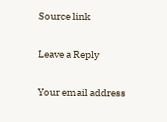Source link

Leave a Reply

Your email address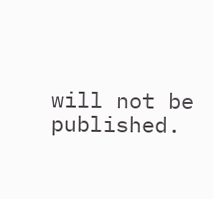will not be published.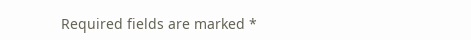Required fields are marked *